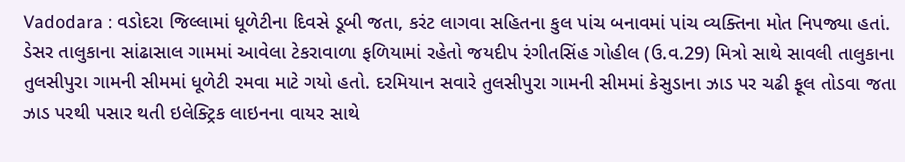Vadodara : વડોદરા જિલ્લામાં ધૂળેટીના દિવસે ડૂબી જતા, કરંટ લાગવા સહિતના કુલ પાંચ બનાવમાં પાંચ વ્યક્તિના મોત નિપજ્યા હતાં.
ડેસર તાલુકાના સાંઢાસાલ ગામમાં આવેલા ટેકરાવાળા ફળિયામાં રહેતો જયદીપ રંગીતસિંહ ગોહીલ (ઉ.વ.29) મિત્રો સાથે સાવલી તાલુકાના તુલસીપુરા ગામની સીમમાં ધૂળેટી રમવા માટે ગયો હતો. દરમિયાન સવારે તુલસીપુરા ગામની સીમમાં કેસુડાના ઝાડ પર ચઢી ફૂલ તોડવા જતા ઝાડ પરથી પસાર થતી ઇલેક્ટ્રિક લાઇનના વાયર સાથે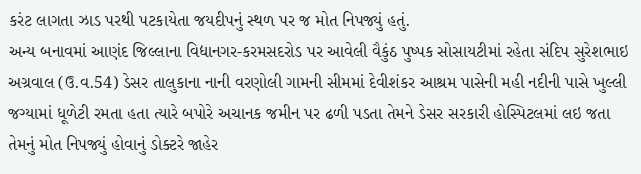કરંટ લાગતા ઝાડ પરથી પટકાયેતા જયદીપનું સ્થળ પર જ મોત નિપજ્યું હતું.
અન્ય બનાવમાં આણંદ જિલ્લાના વિદ્યાનગર-કરમસદરોડ પર આવેલી વૈકુંઠ પુષ્પક સોસાયટીમાં રહેતા સંદિપ સુરેશભાઇ અગ્રવાલ (ઉ.વ.54) ડેસર તાલુકાના નાની વરણોલી ગામની સીમમાં દેવીશંકર આશ્રમ પાસેની મહી નદીની પાસે ખુલ્લી જગ્યામાં ધૂળેટી રમતા હતા ત્યારે બપોરે અચાનક જમીન પર ઢળી પડતા તેમને ડેસર સરકારી હોસ્પિટલમાં લઇ જતા તેમનું મોત નિપજ્યું હોવાનું ડોક્ટરે જાહેર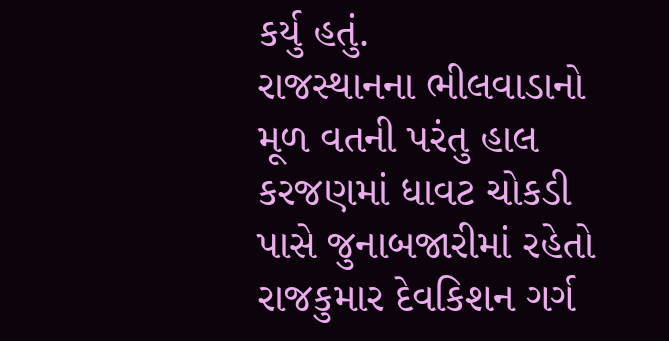કર્યુ હતું.
રાજસ્થાનના ભીલવાડાનો મૂળ વતની પરંતુ હાલ કરજણમાં ધાવટ ચોકડી પાસે જુનાબજારીમાં રહેતો રાજકુમાર દેવકિશન ગર્ગ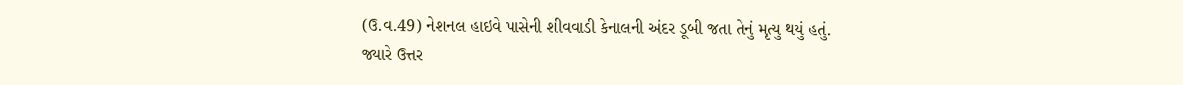(ઉ.વ.49) નેશનલ હાઇવે પાસેની શીવવાડી કેનાલની અંદર ડૂબી જતા તેનું મૃત્યુ થયું હતું.
જ્યારે ઉત્તર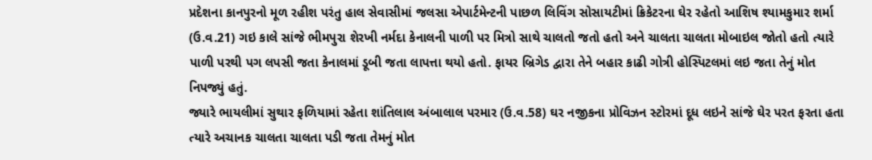પ્રદેશના કાનપુરનો મૂળ રહીશ પરંતુ હાલ સેવાસીમાં જલસા એપાર્ટમેન્ટની પાછળ લિવિંગ સોસાયટીમાં ક્રિકેટરના ઘેર રહેતો આશિષ શ્યામકુમાર શર્મા (ઉ.વ.21) ગઇ કાલે સાંજે ભીમપુરા શેરખી નર્મદા કેનાલની પાળી પર મિત્રો સાથે ચાલતો જતો હતો અને ચાલતા ચાલતા મોબાઇલ જોતો હતો ત્યારે પાળી પરથી પગ લપસી જતા કેનાલમાં ડૂબી જતા લાપત્તા થયો હતો. ફાયર બ્રિગેડ દ્વારા તેને બહાર કાઢી ગોત્રી હોસ્પિટલમાં લઇ જતા તેનું મોત નિપજ્યું હતું.
જ્યારે ભાયલીમાં સુથાર ફળિયામાં રહેતા શાંતિલાલ અંબાલાલ પરમાર (ઉ.વ.58) ઘર નજીકના પ્રોવિઝન સ્ટોરમાં દૂધ લઇને સાંજે ઘેર પરત ફરતા હતા ત્યારે અચાનક ચાલતા ચાલતા પડી જતા તેમનું મોત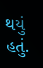થયું હતું.